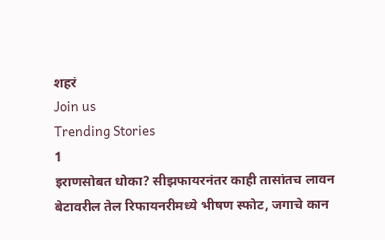शहरं
Join us
Trending Stories
1
इराणसोबत धोका? सीझफायरनंतर काही तासांतच लावन बेटावरील तेल रिफायनरीमध्ये भीषण स्फोट, जगाचे कान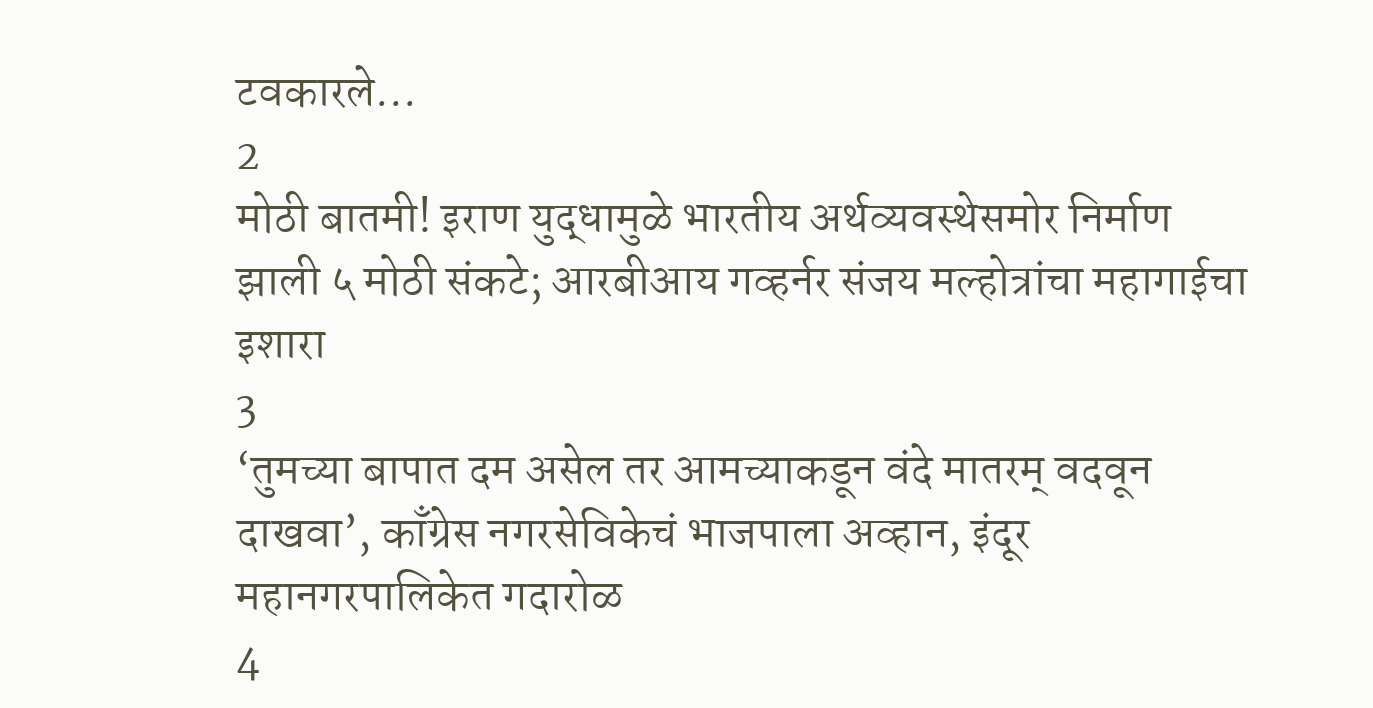टवकारले...
2
मोठी बातमी! इराण युद्धामुळे भारतीय अर्थव्यवस्थेसमोर निर्माण झाली ५ मोठी संकटे; आरबीआय गव्हर्नर संजय मल्होत्रांचा महागाईचा इशारा
3
‘तुमच्या बापात दम असेल तर आमच्याकडून वंदे मातरम् वदवून दाखवा’, काँग्रेस नगरसेविकेचं भाजपाला अव्हान, इंदूर महानगरपालिकेत गदारोळ
4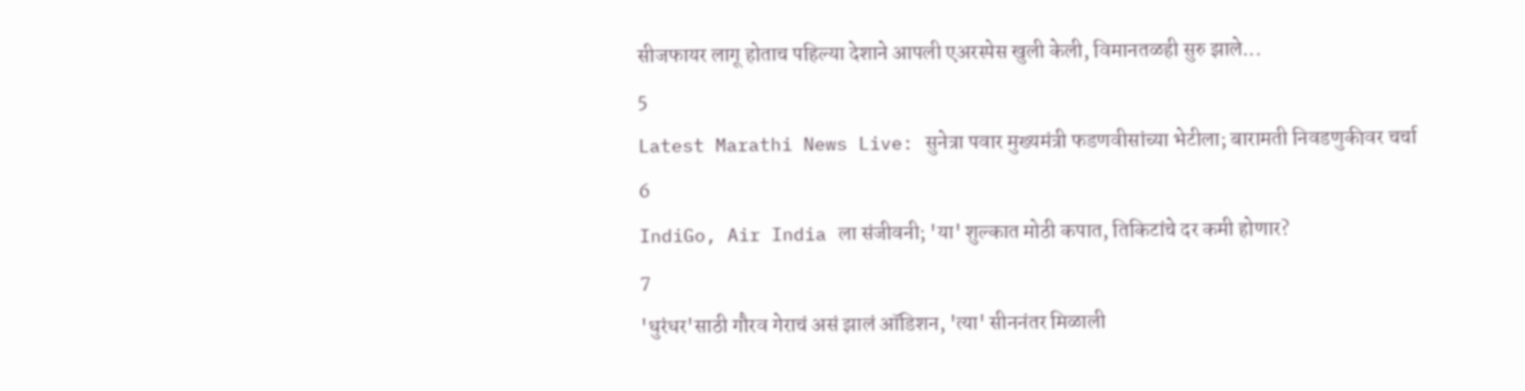सीजफायर लागू होताच पहिल्या देशाने आपली एअरस्पेस खुली केली, विमानतळही सुरु झाले...
5
Latest Marathi News Live: सुनेत्रा पवार मुख्यमंत्री फडणवीसांच्या भेटीला; बारामती निवडणुकीवर चर्चा
6
IndiGo, Air India ला संजीवनी; 'या' शुल्कात मोठी कपात, तिकिटांचे दर कमी होणार?
7
'धुरंधर'साठी गौरव गेराचं असं झालं ऑडिशन, 'त्या' सीननंतर मिळाली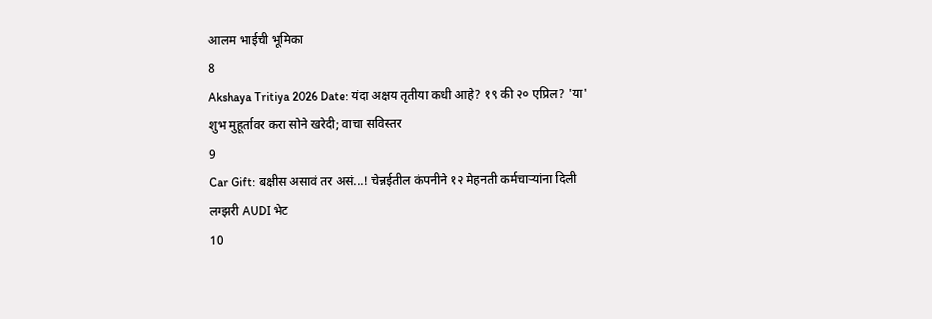आलम भाईची भूमिका
8
Akshaya Tritiya 2026 Date: यंदा अक्षय तृतीया कधी आहे? १९ की २० एप्रिल? 'या' शुभ मुहूर्तावर करा सोने खरेदी; वाचा सविस्तर
9
Car Gift: बक्षीस असावं तर असं...! चेन्नईतील कंपनीने १२ मेहनती कर्मचाऱ्यांना दिली लग्झरी AUDI भेट
10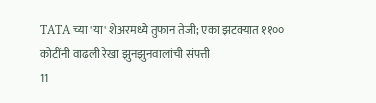TATA च्या 'या' शेअरमध्ये तुफान तेजी; एका झटक्यात ११०० कोटींनी वाढली रेखा झुनझुनवालांची संपत्ती
11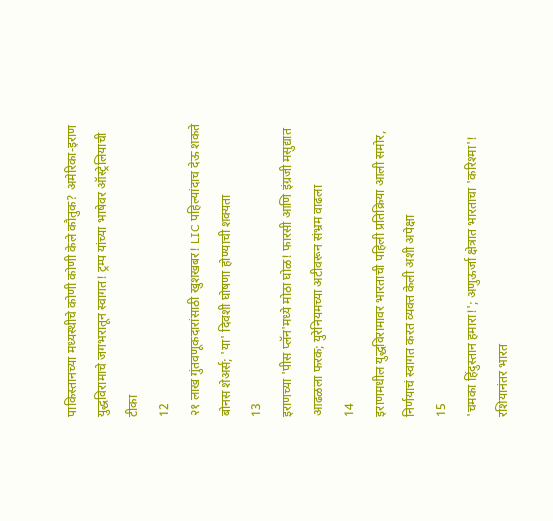पाकिस्तानच्या मध्यस्थीचे कोणी कोणी केले कौतुक? अमेरिका-इराण युद्धविरामाचे जगभरातून स्वागत! ट्रम्प यांच्या भाषेवर ऑस्ट्रेलियाची टीका
12
२१ लाख गुंतवणूकदारांसाठी खुशखबर! LIC पहिल्यांदाच देऊ शकते बोनस शेअर्स; 'या' दिवशी घोषणा होण्याची शक्यता
13
इराणच्या 'पीस प्लॅन'मध्ये मोठा घोळ! फारसी आणि इंग्रजी मसुद्यात आढळला फरक; युरेनियमच्या अटीवरून संभ्रम वाढला
14
इराणमधील युद्धविरामावर भारताची पहिली प्रतिक्रिया आली समोर, निर्णयाचं स्वागत करत व्यक्त केली अशी अपेक्षा
15
'चमका हिंदुस्तान हमारा!'; अणुऊर्जा क्षेत्रात भारताचा 'करिश्मा'! रशियानंतर भारत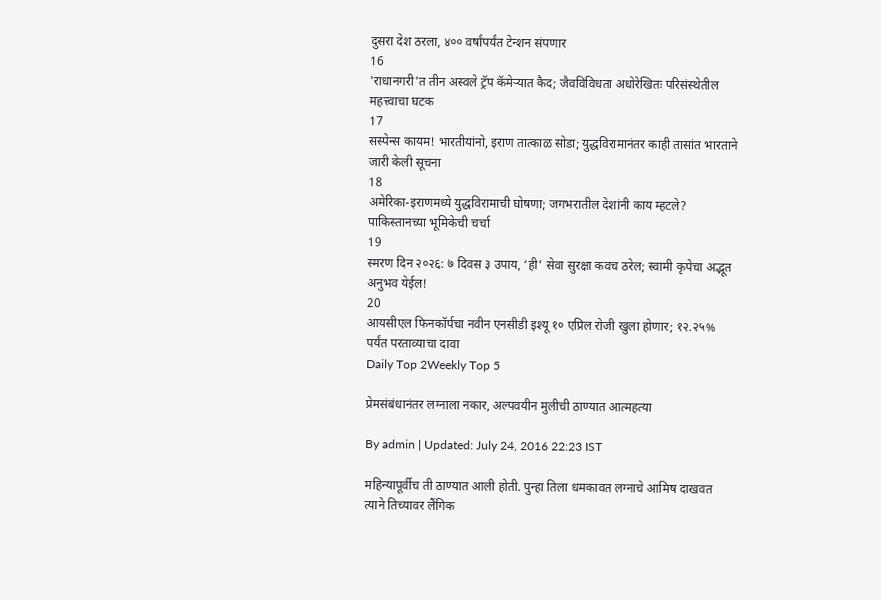दुसरा देश ठरला, ४०० वर्षांपर्यंत टेन्शन संपणार
16
'राधानगरी'त तीन अस्वले ट्रॅप कॅमेऱ्यात कैद; जैवविविधता अधोरेखितः परिसंस्थेतील महत्त्वाचा घटक
17
सस्पेन्स कायम! भारतीयांनो, इराण तात्काळ सोडा; युद्धविरामानंतर काही तासांत भारताने जारी केली सूचना
18
अमेरिका-इराणमध्ये युद्धविरामाची घोषणा; जगभरातील देशांनी काय म्हटले? पाकिस्तानच्या भूमिकेची चर्चा
19
स्मरण दिन २०२६: ७ दिवस ३ उपाय, ‘ही’ सेवा सुरक्षा कवच ठरेल; स्वामी कृपेचा अद्भूत अनुभव येईल!
20
आयसीएल फिनकॉर्पचा नवीन एनसीडी इश्यू १० एप्रिल रोजी खुला होणार; १२.२५% पर्यंत परताव्याचा दावा
Daily Top 2Weekly Top 5

प्रेमसंबंधानंतर लग्नाला नकार, अल्पवयीन मुलीची ठाण्यात आत्महत्या

By admin | Updated: July 24, 2016 22:23 IST

महिन्यापूर्वीच ती ठाण्यात आली होती. पुन्हा तिला धमकावत लग्नाचे आमिष दाखवत त्याने तिच्यावर लैंगिक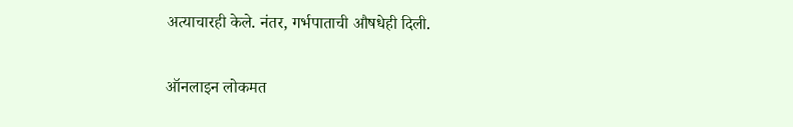अत्याचारही केले. नंतर, गर्भपाताची औषधेही दिली.

ऑनलाइन लोकमत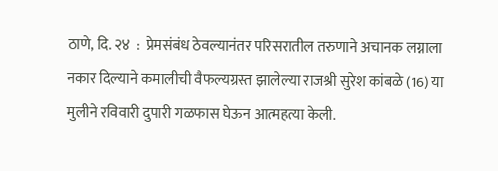ठाणे, दि. २४  :  प्रेमसंबंध ठेवल्यानंतर परिसरातील तरुणाने अचानक लग्नाला नकार दिल्याने कमालीची वैफल्यग्रस्त झालेल्या राजश्री सुरेश कांबळे (16) या मुलीने रविवारी दुपारी गळफास घेऊन आत्महत्या केली.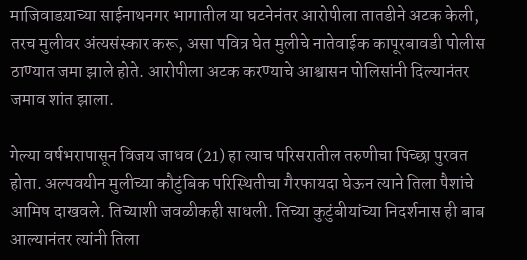माजिवाडय़ाच्या साईनाथनगर भागातील या घटनेनंतर आरोपीला तातडीने अटक केली, तरच मुलीवर अंत्यसंस्कार करू, असा पवित्र घेत मुलीचे नातेवाईक कापूरबावडी पोलीस ठाण्यात जमा झाले होते. आरोपीला अटक करण्याचे आश्वासन पोलिसांनी दिल्यानंतर जमाव शांत झाला.

गेल्या वर्षभरापासून विजय जाधव (21) हा त्याच परिसरातील तरुणीचा पिच्छा पुरवत होता. अल्पवयीन मुलीच्या कौटुंबिक परिस्थितीचा गैरफायदा घेऊन त्याने तिला पैशांचे आमिष दाखवले. तिच्याशी जवळीकही साधली. तिच्या कुटुंबीयांच्या निदर्शनास ही बाब आल्यानंतर त्यांनी तिला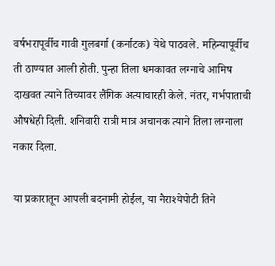वर्षभरापूर्वीच गावी गुलबर्गा (कर्नाटक) येथे पाठवले. महिन्यापूर्वीच ती ठाण्यात आली होती. पुन्हा तिला धमकावत लग्नाचे आमिष दाखवत त्याने तिच्यावर लैंगिक अत्याचारही केले. नंतर, गर्भपाताची औषधेही दिली. शनिवारी रात्री मात्र अचानक त्याने तिला लग्नाला नकार दिला.

या प्रकारातून आपली बदनामी होईल, या नैराश्येपोटी तिने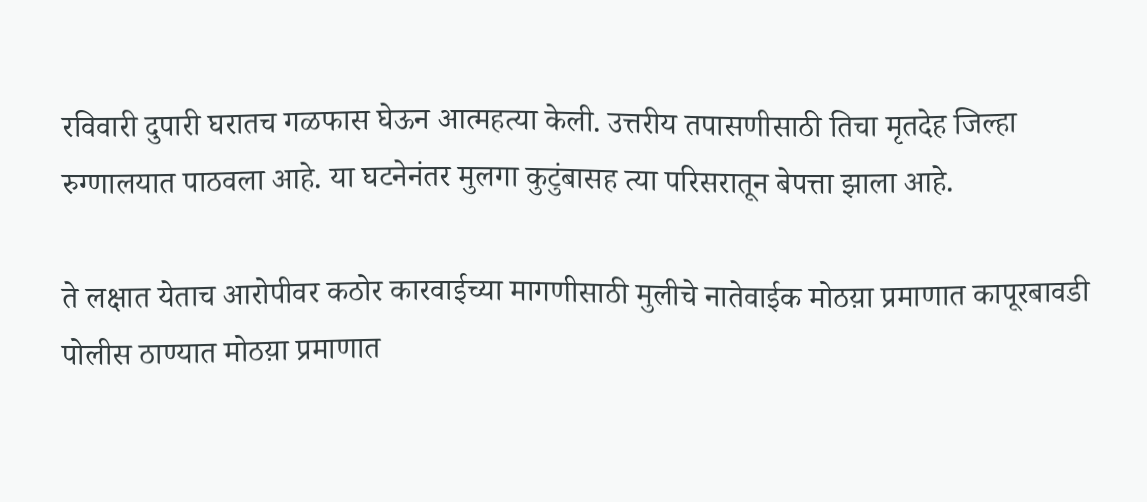रविवारी दुपारी घरातच गळफास घेऊन आत्महत्या केली. उत्तरीय तपासणीसाठी तिचा मृतदेह जिल्हा रुग्णालयात पाठवला आहे. या घटनेनंतर मुलगा कुटुंबासह त्या परिसरातून बेपत्ता झाला आहे.

ते लक्षात येताच आरोपीवर कठोर कारवाईच्या मागणीसाठी मुलीचे नातेवाईक मोठय़ा प्रमाणात कापूरबावडी पोलीस ठाण्यात मोठय़ा प्रमाणात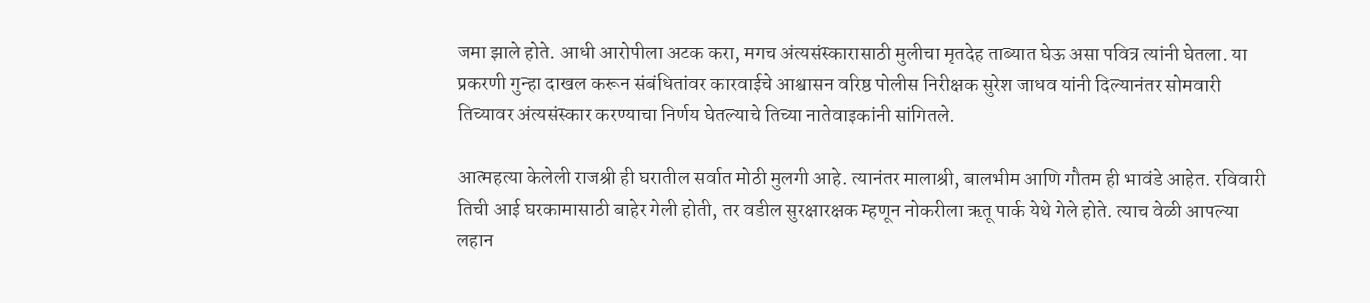जमा झाले होते. आधी आरोपीला अटक करा, मगच अंत्यसंस्कारासाठी मुलीचा मृतदेह ताब्यात घेऊ असा पवित्र त्यांनी घेतला. या प्रकरणी गुन्हा दाखल करून संबंधितांवर कारवाईचे आश्वासन वरिष्ठ पोलीस निरीक्षक सुरेश जाधव यांनी दिल्यानंतर सोमवारी तिच्यावर अंत्यसंस्कार करण्याचा निर्णय घेतल्याचे तिच्या नातेवाइकांनी सांगितले.

आत्महत्या केलेली राजश्री ही घरातील सर्वात मोठी मुलगी आहे. त्यानंतर मालाश्री, बालभीम आणि गौतम ही भावंडे आहेत. रविवारी तिची आई घरकामासाठी बाहेर गेली होती, तर वडील सुरक्षारक्षक म्हणून नोकरीला ऋतू पार्क येथे गेले होते. त्याच वेळी आपल्या लहान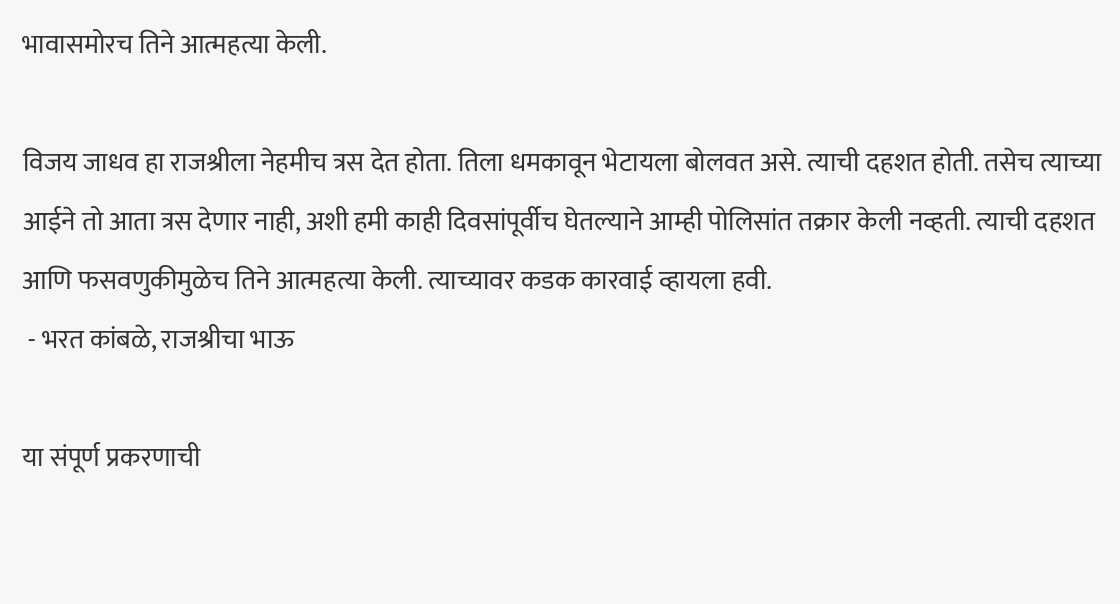भावासमोरच तिने आत्महत्या केली.

विजय जाधव हा राजश्रीला नेहमीच त्रस देत होता. तिला धमकावून भेटायला बोलवत असे. त्याची दहशत होती. तसेच त्याच्या आईने तो आता त्रस देणार नाही, अशी हमी काही दिवसांपूर्वीच घेतल्याने आम्ही पोलिसांत तक्रार केली नव्हती. त्याची दहशत आणि फसवणुकीमुळेच तिने आत्महत्या केली. त्याच्यावर कडक कारवाई व्हायला हवी.
 - भरत कांबळे, राजश्रीचा भाऊ

या संपूर्ण प्रकरणाची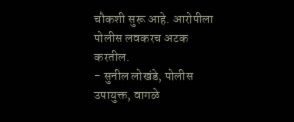चौकशी सुरू आहे. आरोपीला पोलीस लवकरच अटक करतील.
- सुनील लोखंडे, पोलीस उपायुक्त, वागळे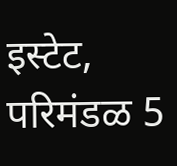इस्टेट, परिमंडळ 5